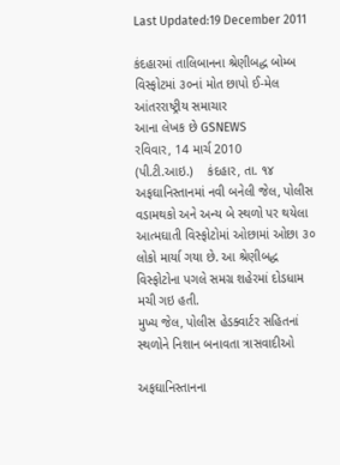Last Updated:19 December 2011

કંદહારમાં તાલિબાનના શ્રેણીબદ્ધ બોમ્બ વિસ્ફોટમાં ૩૦નાં મોત છાપો ઈ-મેલ
આંતરરાષ્ટ્રીય સમાચાર
આના લેખક છે GSNEWS
રવિવાર, 14 માર્ચ 2010
(પી.ટી.આઇ.)    કંદહાર, તા. ૧૪
અફઘાનિસ્તાનમાં નવી બનેલી જેલ, પોલીસ વડામથકો અને અન્ય બે સ્થળો પર થયેલા આત્મઘાતી વિસ્ફોટોમાં ઓછામાં ઓછા ૩૦ લોકો માર્યા ગયા છે. આ શ્રેણીબદ્ધ વિસ્ફોટોના પગલે સમગ્ર શહેરમાં દોડધામ મચી ગઇ હતી.
મુખ્ય જેલ, પોલીસ હેડક્વાર્ટર સહિતનાં સ્થળોને નિશાન બનાવતા ત્રાસવાદીઓ

અફઘાનિસ્તાનના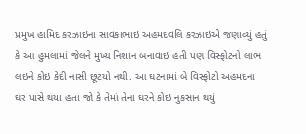પ્રમુખ હામિદ કરઝાઇના સાવકાભાઇ અહમદવલિ કરઝાઇએ જણાવ્યું હતું કે આ હુમલામાં જેલને મુખ્ય નિશાન બનાવાઇ હતી પણ વિસ્ફોટનો લાભ લઇને કોઇ કેદી નાસી છૂટયો નથી. આ ઘટનામાં બે વિસ્ફોટો અહમદના ઘર પાસે થયા હતા જો કે તેમાં તેના ઘરને કોઇ નુકસાન થયું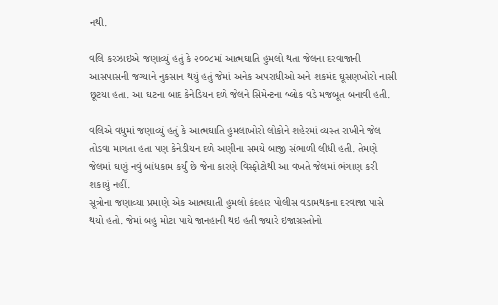નથી.

વલિ કરઝાઇએ જણાવ્યું હતું કે ૨૦૦૮માં આત્મઘાતિ હુમલો થતા જેલના દરવાજાની આસપાસની જગ્યાને નુકસાન થયું હતું જેમાં અનેક અપરાધીઓ અને શકમંદ ઘૂસણખોરો નાસી છૂટયા હતા. આ ઘટના બાદ કેનેડિયન દળે જેલને સિમેન્ટના બ્લોક વડે મજબૂત બનાવી હતી.

વલિએ વધુમાં જણાવ્યું હતું કે આત્મઘાતિ હુમલાખોરો લોકોને શહેરમાં વ્યસ્ત રાખીને જેલ તોડવા માગતા હતા પણ કેનેડીયન દળે અણીના સમયે બાજી સંભાળી લીધી હતી. તેમણે જેલમાં ઘણું નવું બાંધકામ કર્યું છે જેના કારણે વિસ્ફોટોથી આ વખતે જેલમાં ભંગાણ કરી શકાયું નહીં.
સૂત્રોના જણાવ્યા પ્રમાણે એક આત્મઘાતી હુમલો કંદહાર પોલીસ વડામથકના દરવાજા પાસે થયો હતો. જેમાં બહુ મોટા પાયે જાનહાની થઇ હતી જ્યારે ઇજાગ્રસ્તોનો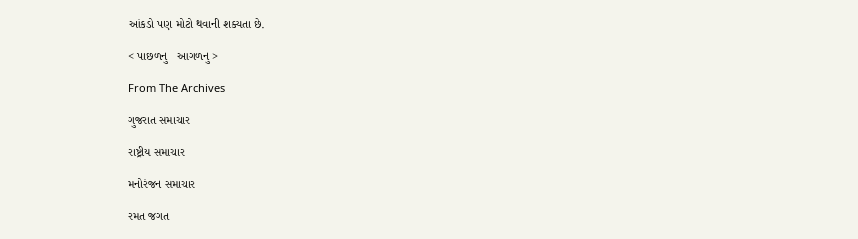આંકડો પણ મોટો થવાની શક્યતા છે.

< પાછળનુ   આગળનુ >

From The Archives

ગુજરાત સમાચાર

રાષ્ટ્રીય સમાચાર

મનોરંજન સમાચાર

રમત જગત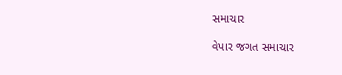સમાચાર

વેપાર જગત સમાચાર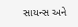સાયન્સ અને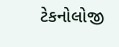ટેકનોલોજી